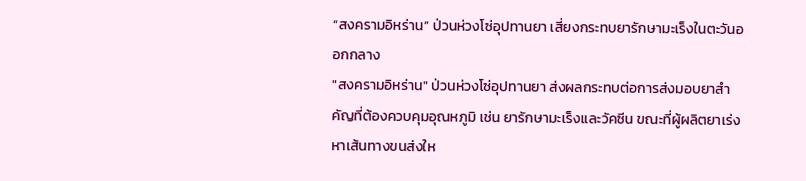“สงครามอิหร่าน” ป่วนห่วงโซ่อุปทานยา เสี่ยงกระทบยารักษามะเร็งในตะวันออกกลาง
"สงครามอิหร่าน" ป่วนห่วงโซ่อุปทานยา ส่งผลกระทบต่อการส่งมอบยาสำคัญที่ต้องควบคุมอุณหภูมิ เช่น ยารักษามะเร็งและวัคซีน ขณะที่ผู้ผลิตยาเร่งหาเส้นทางขนส่งให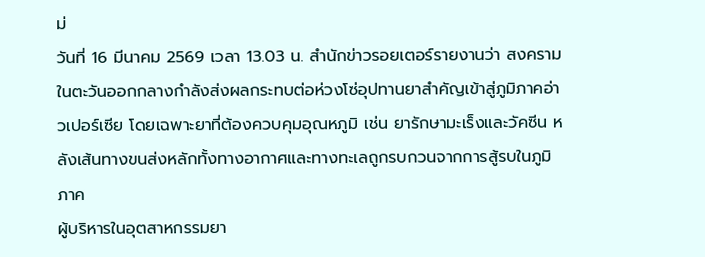ม่
วันที่ 16 มีนาคม 2569 เวลา 13.03 น. สำนักข่าวรอยเตอร์รายงานว่า สงครามในตะวันออกกลางกำลังส่งผลกระทบต่อห่วงโซ่อุปทานยาสำคัญเข้าสู่ภูมิภาคอ่าวเปอร์เซีย โดยเฉพาะยาที่ต้องควบคุมอุณหภูมิ เช่น ยารักษามะเร็งและวัคซีน หลังเส้นทางขนส่งหลักทั้งทางอากาศและทางทะเลถูกรบกวนจากการสู้รบในภูมิภาค
ผู้บริหารในอุตสาหกรรมยา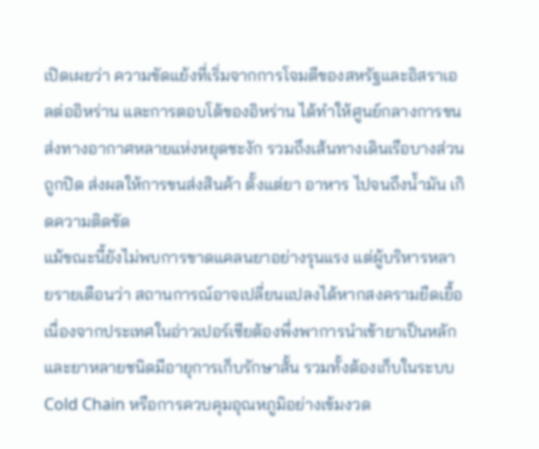เปิดเผยว่า ความขัดแย้งที่เริ่มจากการโจมตีของสหรัฐและอิสราเอลต่ออิหร่าน และการตอบโต้ของอิหร่าน ได้ทำให้ศูนย์กลางการขนส่งทางอากาศหลายแห่งหยุดชะงัก รวมถึงเส้นทางเดินเรือบางส่วนถูกปิด ส่งผลให้การขนส่งสินค้า ตั้งแต่ยา อาหาร ไปจนถึงน้ำมัน เกิดความติดขัด
แม้ขณะนี้ยังไม่พบการขาดแคลนยาอย่างรุนแรง แต่ผู้บริหารหลายรายเตือนว่า สถานการณ์อาจเปลี่ยนแปลงได้หากสงครามยืดเยื้อ เนื่องจากประเทศในอ่าวเปอร์เซียต้องพึ่งพาการนำเข้ายาเป็นหลัก และยาหลายชนิดมีอายุการเก็บรักษาสั้น รวมทั้งต้องเก็บในระบบ Cold Chain หรือการควบคุมอุณหภูมิอย่างเข้มงวด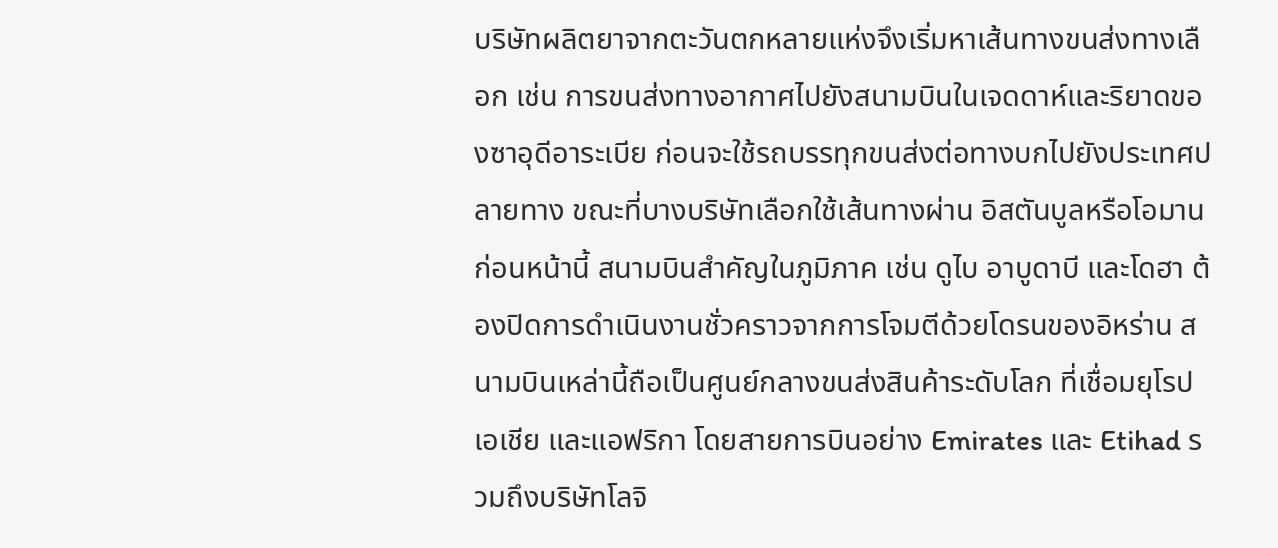บริษัทผลิตยาจากตะวันตกหลายแห่งจึงเริ่มหาเส้นทางขนส่งทางเลือก เช่น การขนส่งทางอากาศไปยังสนามบินในเจดดาห์และริยาดของซาอุดีอาระเบีย ก่อนจะใช้รถบรรทุกขนส่งต่อทางบกไปยังประเทศปลายทาง ขณะที่บางบริษัทเลือกใช้เส้นทางผ่าน อิสตันบูลหรือโอมาน
ก่อนหน้านี้ สนามบินสำคัญในภูมิภาค เช่น ดูไบ อาบูดาบี และโดฮา ต้องปิดการดำเนินงานชั่วคราวจากการโจมตีด้วยโดรนของอิหร่าน สนามบินเหล่านี้ถือเป็นศูนย์กลางขนส่งสินค้าระดับโลก ที่เชื่อมยุโรป เอเชีย และแอฟริกา โดยสายการบินอย่าง Emirates และ Etihad รวมถึงบริษัทโลจิ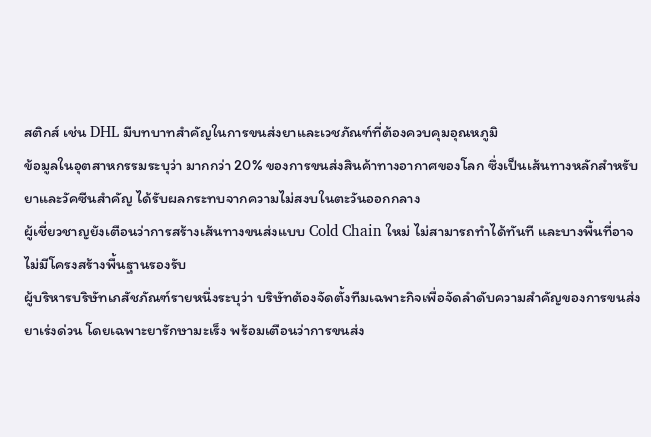สติกส์ เช่น DHL มีบทบาทสำคัญในการขนส่งยาและเวชภัณฑ์ที่ต้องควบคุมอุณหภูมิ
ข้อมูลในอุตสาหกรรมระบุว่า มากกว่า 20% ของการขนส่งสินค้าทางอากาศของโลก ซึ่งเป็นเส้นทางหลักสำหรับยาและวัคซีนสำคัญ ได้รับผลกระทบจากความไม่สงบในตะวันออกกลาง
ผู้เชี่ยวชาญยังเตือนว่าการสร้างเส้นทางขนส่งแบบ Cold Chain ใหม่ ไม่สามารถทำได้ทันที และบางพื้นที่อาจไม่มีโครงสร้างพื้นฐานรองรับ
ผู้บริหารบริษัทเภสัชภัณฑ์รายหนึ่งระบุว่า บริษัทต้องจัดตั้งทีมเฉพาะกิจเพื่อจัดลำดับความสำคัญของการขนส่งยาเร่งด่วน โดยเฉพาะยารักษามะเร็ง พร้อมเตือนว่าการขนส่ง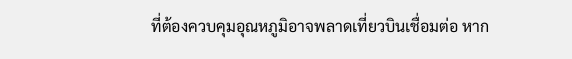ที่ต้องควบคุมอุณหภูมิอาจพลาดเที่ยวบินเชื่อมต่อ หาก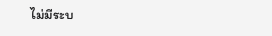ไม่มีระบ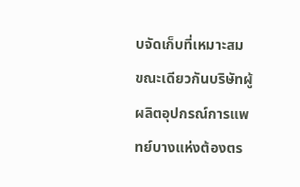บจัดเก็บที่เหมาะสม
ขณะเดียวกันบริษัทผู้ผลิตอุปกรณ์การแพทย์บางแห่งต้องตร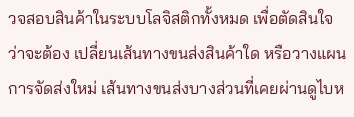วจสอบสินค้าในระบบโลจิสติกทั้งหมด เพื่อตัดสินใจว่าจะต้อง เปลี่ยนเส้นทางขนส่งสินค้าใด หรือวางแผนการจัดส่งใหม่ เส้นทางขนส่งบางส่วนที่เคยผ่านดูไบห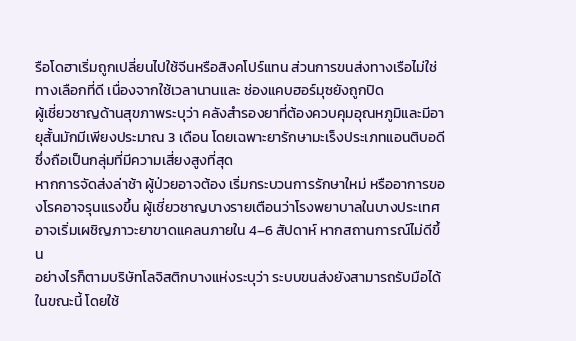รือโดฮาเริ่มถูกเปลี่ยนไปใช้จีนหรือสิงคโปร์แทน ส่วนการขนส่งทางเรือไม่ใช่ทางเลือกที่ดี เนื่องจากใช้เวลานานและ ช่องแคบฮอร์มุซยังถูกปิด
ผู้เชี่ยวชาญด้านสุขภาพระบุว่า คลังสำรองยาที่ต้องควบคุมอุณหภูมิและมีอายุสั้นมักมีเพียงประมาณ 3 เดือน โดยเฉพาะยารักษามะเร็งประเภทแอนติบอดี ซึ่งถือเป็นกลุ่มที่มีความเสี่ยงสูงที่สุด
หากการจัดส่งล่าช้า ผู้ป่วยอาจต้อง เริ่มกระบวนการรักษาใหม่ หรืออาการของโรคอาจรุนแรงขึ้น ผู้เชี่ยวชาญบางรายเตือนว่าโรงพยาบาลในบางประเทศอาจเริ่มเผชิญภาวะยาขาดแคลนภายใน 4–6 สัปดาห์ หากสถานการณ์ไม่ดีขึ้น
อย่างไรก็ตามบริษัทโลจิสติกบางแห่งระบุว่า ระบบขนส่งยังสามารถรับมือได้ในขณะนี้ โดยใช้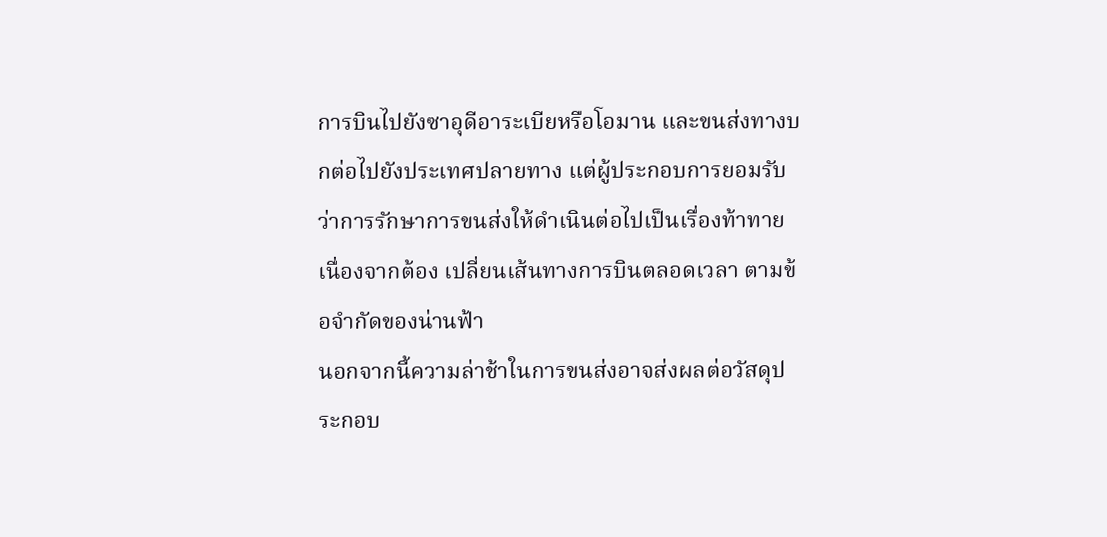การบินไปยังซาอุดีอาระเบียหรือโอมาน และขนส่งทางบกต่อไปยังประเทศปลายทาง แต่ผู้ประกอบการยอมรับว่าการรักษาการขนส่งให้ดำเนินต่อไปเป็นเรื่องท้าทาย เนื่องจากต้อง เปลี่ยนเส้นทางการบินตลอดเวลา ตามข้อจำกัดของน่านฟ้า
นอกจากนี้ความล่าช้าในการขนส่งอาจส่งผลต่อวัสดุประกอบ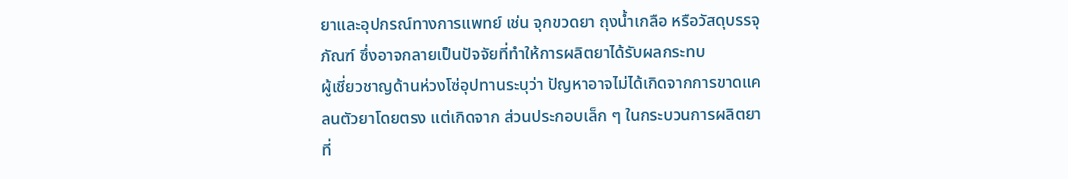ยาและอุปกรณ์ทางการแพทย์ เช่น จุกขวดยา ถุงน้ำเกลือ หรือวัสดุบรรจุภัณฑ์ ซึ่งอาจกลายเป็นปัจจัยที่ทำให้การผลิตยาได้รับผลกระทบ
ผู้เชี่ยวชาญด้านห่วงโซ่อุปทานระบุว่า ปัญหาอาจไม่ได้เกิดจากการขาดแคลนตัวยาโดยตรง แต่เกิดจาก ส่วนประกอบเล็ก ๆ ในกระบวนการผลิตยา ที่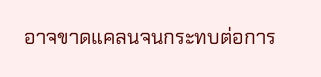อาจขาดแคลนจนกระทบต่อการ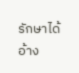รักษาได้
อ้าง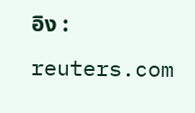อิง : reuters.com